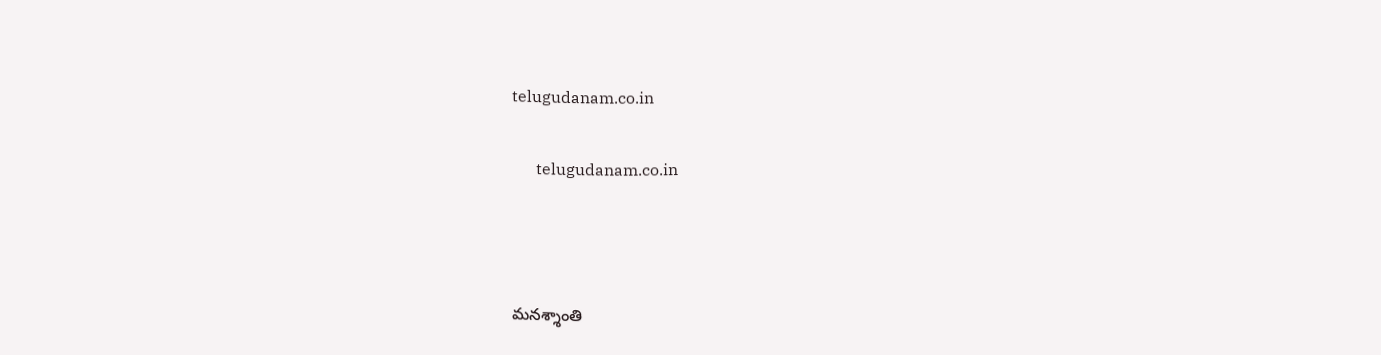telugudanam.co.in

      telugudanam.co.in



మనశ్శాంతి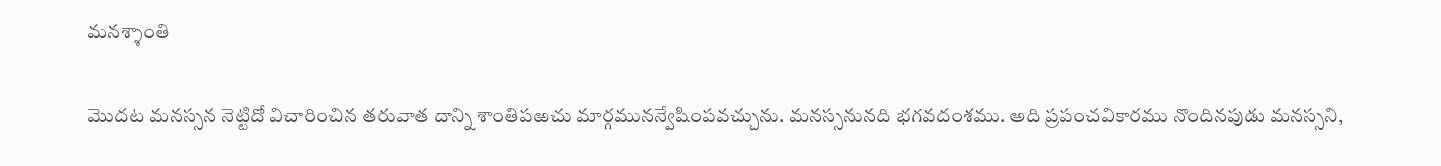మనశ్శాంతి

మొదట మనస్సన నెట్టిదో విచారించిన తరువాత దాన్ని శాంతిపఱచు మార్గమునన్వేషింపవచ్చును. మనస్సనునది భగవదంశము. అది ప్రపంచవికారము నొందినపుడు మనస్సని,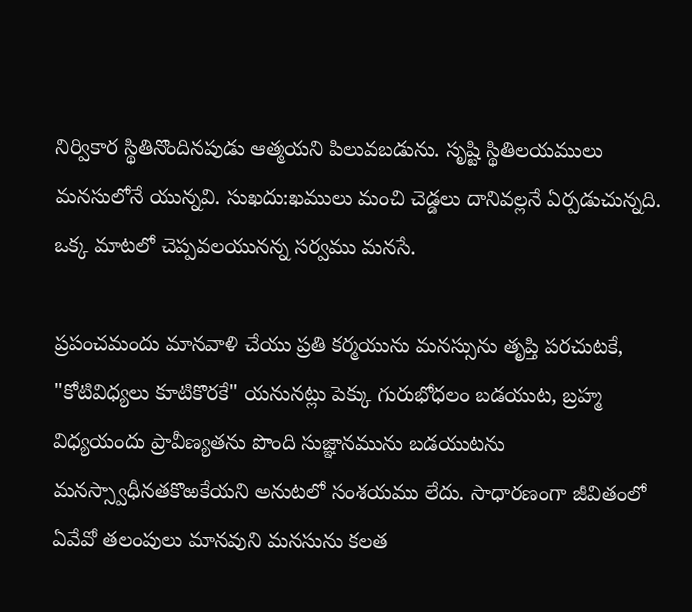నిర్వికార స్థితినొందినపుడు ఆత్మయని పిలువబడును. సృష్టి స్థితిలయములు మనసులోనే యున్నవి. సుఖదు:ఖములు మంచి చెడ్డలు దానివల్లనే ఏర్పడుచున్నది. ఒక్క మాటలో చెప్పవలయునన్న సర్వము మనసే.

ప్రపంచమందు మానవాళి చేయు ప్రతి కర్మయును మనస్సును తృప్తి పరచుటకే, "కోటివిధ్యలు కూటికొరకే" యనునట్లు పెక్కు గురుభోధలం బడయుట, బ్రహ్మ విధ్యయందు ప్రావీణ్యతను పొంది సుజ్ఞానమును బడయుటను మనస్స్వాధీనతకొఱకేయని అనుటలో సంశయము లేదు. సాధారణంగా జీవితంలో ఏవేవో తలంపులు మానవుని మనసును కలత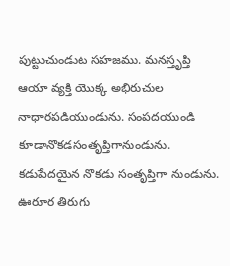పుట్టుచుండుట సహజము. మనస్తృప్తి ఆయా వ్యక్తి యొక్క అభిరుచుల నాధారపడియుండును. సంపదయుండి కూడానొకడసంతృప్తిగానుండును. కడుపేదయైన నొకడు సంతృప్తిగా నుండును. ఊరూర తిరుగు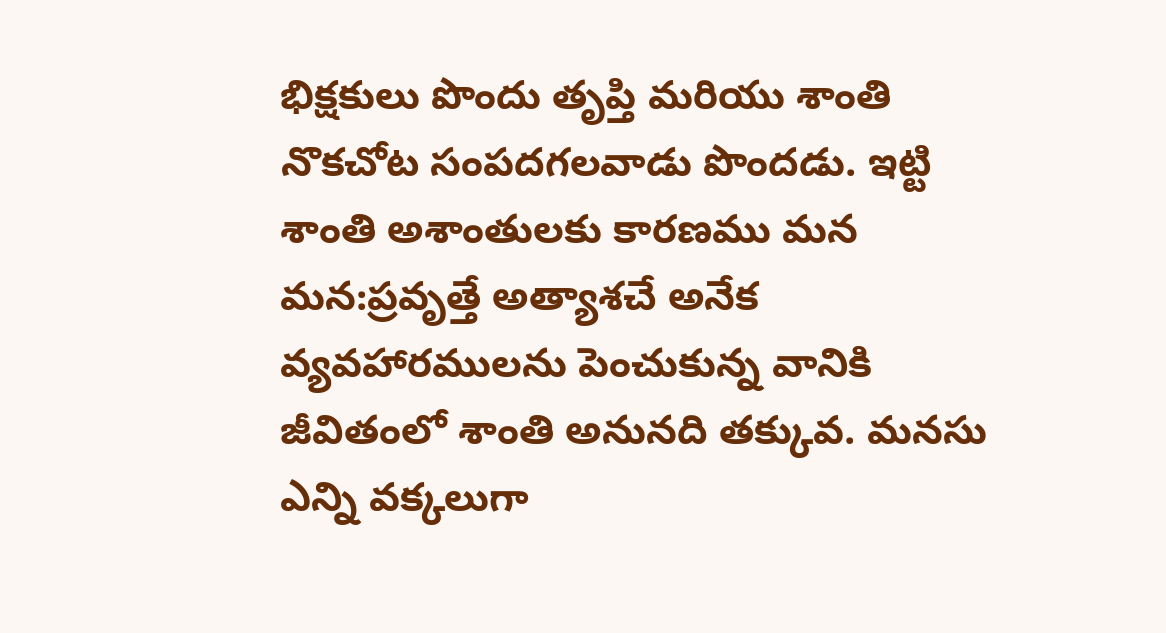భిక్షకులు పొందు తృప్తి మరియు శాంతి నొకచోట సంపదగలవాడు పొందడు. ఇట్టి శాంతి అశాంతులకు కారణము మన మన:ప్రవృత్తే అత్యాశచే అనేక వ్యవహారములను పెంచుకున్న వానికి జీవితంలో శాంతి అనునది తక్కువ. మనసు ఎన్ని వక్కలుగా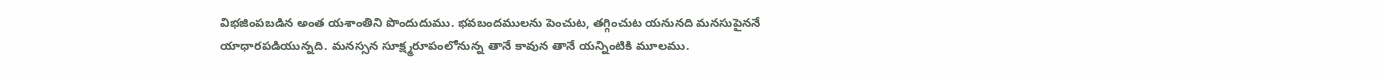విభజింపబడిన అంత యశాంతిని పొందుదుము. భవబందములను పెంచుట, తగ్గించుట యనునది మనసుపైననే యాధారపడియున్నది. మనస్సన సూక్ష్మరూపంలోనున్న తానే కావున తానే యన్నింటికి మూలము.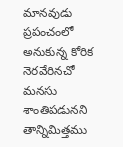మానవుడు ప్రపంచంలో అనుకున్న కోరిక నెరవేరినచో మనసు శాంతిపడునని తాన్నిమిత్తము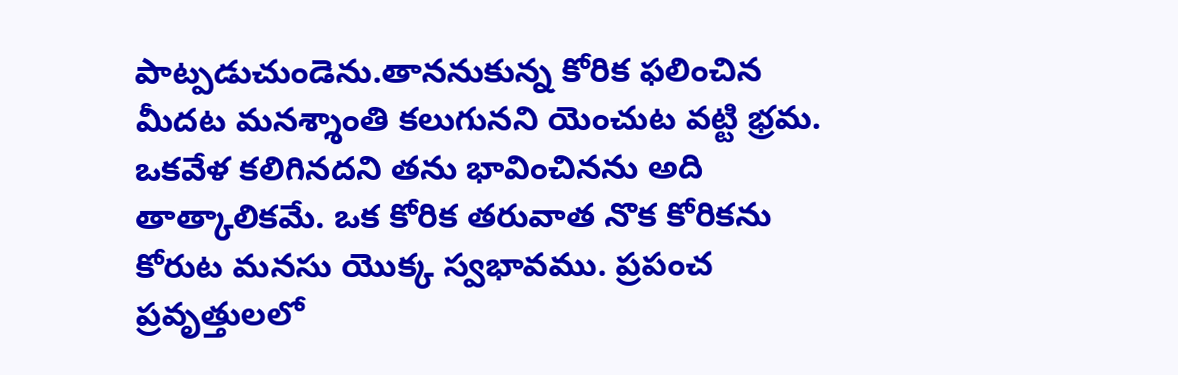పాట్పడుచుండెను.తాననుకున్న కోరిక ఫలించిన మీదట మనశ్శాంతి కలుగునని యెంచుట వట్టి భ్రమ. ఒకవేళ కలిగినదని తను భావించినను అది తాత్కాలికమే. ఒక కోరిక తరువాత నొక కోరికను కోరుట మనసు యొక్క స్వభావము. ప్రపంచ ప్రవృత్తులలో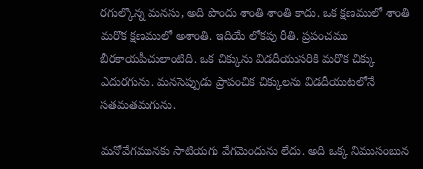రగుల్కొన్న మనసు, అది పొందు శాంతి శాంతి కాదు. ఒక క్షణములో శాంతి మరొక క్షణములో అశాంతి. ఇదియే లోకపు రీతి. ప్రపంచము బీరకాయపీచులాంటిది. ఒక చిక్కును విడదీయుసరికి మరొక చిక్కు ఎదురగును. మనసెప్పుడు ప్రాపంచిక చిక్కులను విడదీయుటలోనే సతమతమగును.

మనోవేగమునకు సాటియగు వేగమెందును లేదు. అది ఒక్క నిముసంబున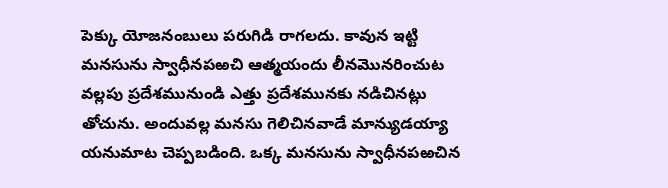పెక్కు యోజనంబులు పరుగిడి రాగలదు. కావున ఇట్టి మనసును స్వాధీనపఱచి ఆత్మయందు లీనమొనరించుట వల్లపు ప్రదేశమునుండి ఎత్తు ప్రదేశమునకు నడిచినట్లు తోచును. అందువల్ల మనసు గెలిచినవాడే మాన్యుడయ్యా యనుమాట చెప్పబడింది. ఒక్క మనసును స్వాధీనపఱచిన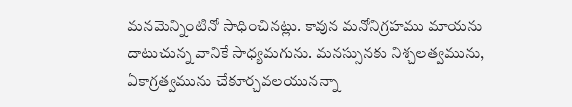మనమెన్నింటినో సాధించినట్లు. కావున మనోనిగ్రహము మాయను దాటుచున్న వానికే సాధ్యమగును. మనస్సునకు నిశ్చలత్వమును, ఏకాగ్రత్వమును చేకూర్చవలయునన్నా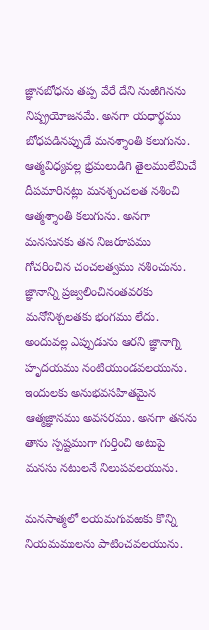జ్ఞానబోధను తప్ప వేరే దేని నుఱిగినను నిష్ప్రయోజనమే. అనగా యధార్థము బోధపడినప్పుడే మనశ్శాంతి కలుగును. ఆత్మవిధ్యవల్ల భ్రమలుడిగి తైలములేమిచే దీపమారినట్లు మనశ్చంచలత నశించి ఆత్మశ్శాంతి కలుగును. అనగా మనసునకు తన నిజరూపము గోచరించిన చంచలత్వము నశించును. జ్ఞానాన్ని ప్రజ్వలించినంతవరకు మనోనిశ్చలతకు భంగము లేదు. అందువల్ల ఎప్పుడును ఆరని జ్ఞానాగ్ని హృదయము నంటియుండవలయును. ఇందులకు అనుభవసహితమైన ఆత్మజ్ఞానము అవసరము. అనగా తనను తాను స్పష్టముగా గుర్తించి అటుపై మనసు నటులనే నిలుపవలయును.

మనసాత్మలో లయమగువఱకు కొన్ని నియమములను పాటించవలయును.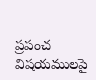ప్రపంచ విషయములపై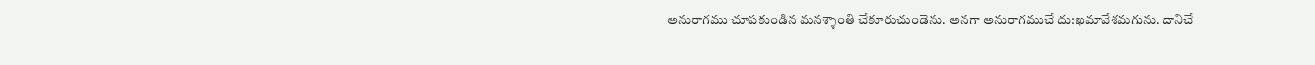అనురాగము చూపకుండిన మనశ్శాంతి చేకూరుచుండెను. అనగా అనురాగముచే దు:ఖమావేశమగును. దానిచే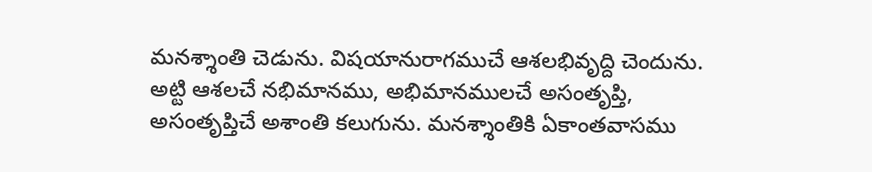మనశ్శాంతి చెడును. విషయానురాగముచే ఆశలభివృద్ది చెందును. అట్టి ఆశలచే నభిమానము, అభిమానములచే అసంతృప్తి, అసంతృప్తిచే అశాంతి కలుగును. మనశ్శాంతికి ఏకాంతవాసము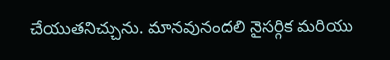చేయుతనిచ్చును. మానవునందలి నైసర్గిక మరియు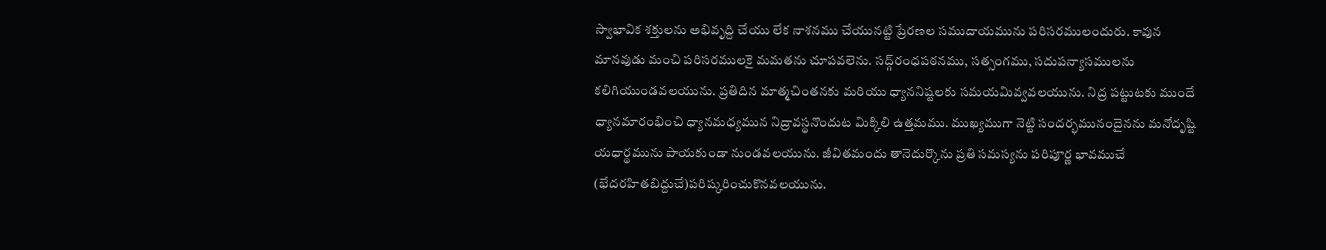స్వాభావిక శక్తులను అభివృద్ది చేయు లేక నాశనము చేయునట్టి ప్రేరణల సముదాయమును పరిసరములందురు. కావున మానవుడు మంచి పరిసరములకై మమతను చూపవలెను. సద్గ్‌రంధపఠనము, సత్సంగము, సదుపన్యాసములను కలిగియుండవలయును. ప్రతిదిన మాత్మచింతనకు మరియు ధ్యాననిష్టలకు సమయమివ్వవలయును. నిద్ర పట్టుటకు ముందే ధ్యానమారంభించి ధ్యానమధ్యమున నిద్రావస్థనొందుట మిక్కిలి ఉత్తమము. ముఖ్యముగా నెట్టి సందర్భమునందైనను మనోదృష్టి యధార్థమును పాయకుండా నుండవలయును. జీవితమందు తానెదుర్కొను ప్రతి సమస్యను పరిపూర్ణ భావముచే (భేదరహితబిద్దుచే)పరిష్కరించుకొనవలయును.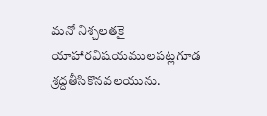మనో నిశ్చలతకై యాహారవిషయములపట్లగూడ శ్రద్దతీసికొనవలయును.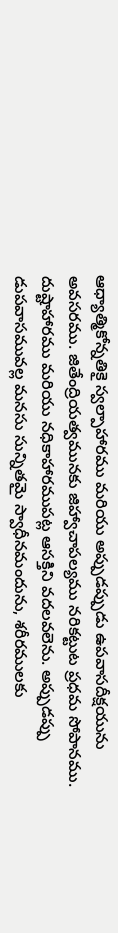ఆధ్యాత్మికోన్నతికై స్వల్పాహారము మరియు అప్పుడప్పుడు ఉపవాసదీక్షయును అవసరము. జితేంద్రియత్వమునకు జిహ్వాచాపల్యము నరికట్టుట ప్రధమ సోపానము. దుష్టాహారము మరియు నధికాహారముపట్ల ఆసక్తిని వదలవలెను. అప్పుడప్పు డుపవాసమువల్ల మనసు సున్నితమై స్వాధీనమందును, శరీరములకు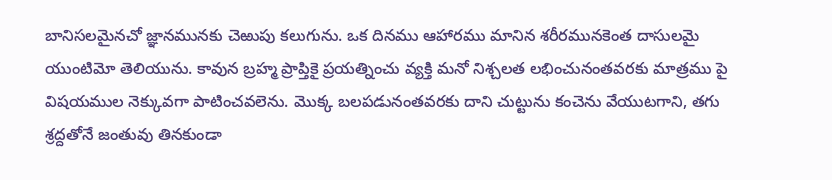బానిసలమైనచో జ్ఞానమునకు చెఱుపు కలుగును. ఒక దినము ఆహారము మానిన శరీరమునకెంత దాసులమై యుంటిమో తెలియును. కావున బ్రహ్మ ప్రాప్తికై ప్రయత్నించు వ్యక్తి మనో నిశ్చలత లభించునంతవరకు మాత్రము పై విషయముల నెక్కువగా పాటించవలెను. మొక్క బలపడునంతవరకు దాని చుట్టును కంచెను వేయుటగాని, తగు శ్రద్దతోనే జంతువు తినకుండా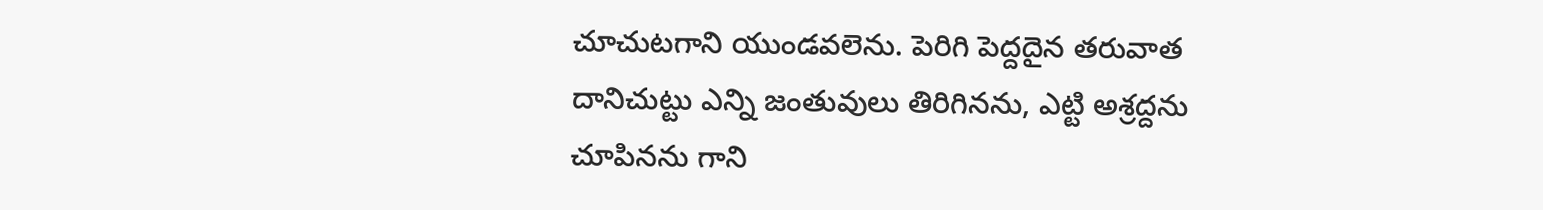చూచుటగాని యుండవలెను. పెరిగి పెద్దదైన తరువాత దానిచుట్టు ఎన్ని జంతువులు తిరిగినను, ఎట్టి అశ్రద్దను చూపినను గాని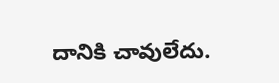దానికి చావులేదు.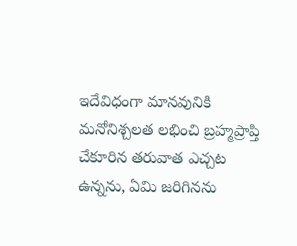ఇదేవిధంగా మానవునికి మనోనిశ్చలత లభించి బ్రహ్మప్రాప్తి చేకూరిన తరువాత ఎచ్చట ఉన్నను, ఏమి జరిగినను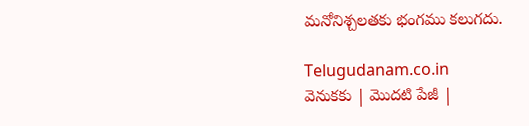మనోనిశ్చలతకు భంగము కలుగదు.

Telugudanam.co.in
వెనుకకు | మొదటి పేజీ |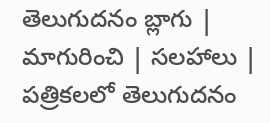తెలుగుదనం బ్లాగు | మాగురించి | సలహాలు | పత్రికలలో తెలుగుదనం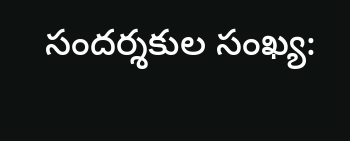సందర్శకుల సంఖ్య: